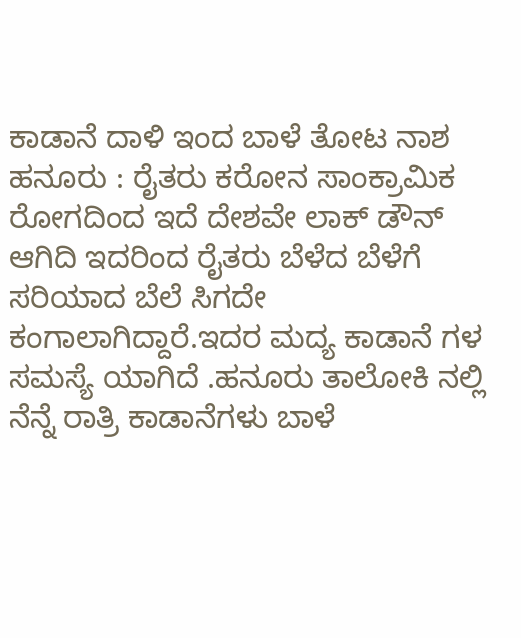ಕಾಡಾನೆ ದಾಳಿ ಇಂದ ಬಾಳೆ ತೋಟ ನಾಶ
ಹನೂರು : ರೈತರು ಕರೋನ ಸಾಂಕ್ರಾಮಿಕ ರೋಗದಿಂದ ಇದೆ ದೇಶವೇ ಲಾಕ್ ಡೌನ್ ಆಗಿದಿ ಇದರಿಂದ ರೈತರು ಬೆಳೆದ ಬೆಳೆಗೆ ಸರಿಯಾದ ಬೆಲೆ ಸಿಗದೇ ಕಂಗಾಲಾಗಿದ್ದಾರೆ.ಇದರ ಮದ್ಯ ಕಾಡಾನೆ ಗಳ ಸಮಸ್ಯೆ ಯಾಗಿದೆ .ಹನೂರು ತಾಲೋಕಿ ನಲ್ಲಿ ನೆನ್ನೆ ರಾತ್ರಿ ಕಾಡಾನೆಗಳು ಬಾಳೆ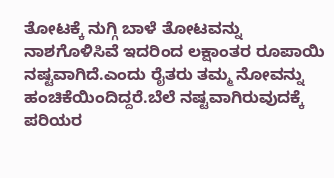ತೋಟಕ್ಕೆ ನುಗ್ಗಿ ಬಾಳೆ ತೋಟವನ್ನು ನಾಶಗೊಳಿಸಿವೆ ಇದರಿಂದ ಲಕ್ಷಾಂತರ ರೂಪಾಯಿ ನಷ್ಟವಾಗಿದೆ.ಎಂದು ರೈತರು ತಮ್ಮ ನೋವನ್ನು ಹಂಚಿಕೆಯಿಂದಿದ್ದರೆ.ಬೆಲೆ ನಷ್ಟವಾಗಿರುವುದಕ್ಕೆ ಪರಿಯರ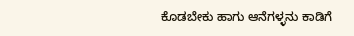ಕೊಡಬೇಕು ಹಾಗು ಆನೆಗಳ್ಳನು ಕಾಡಿಗೆ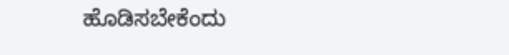ಹೊಡಿಸಬೇಕೆಂದು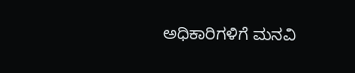ಅಧಿಕಾರಿಗಳಿಗೆ ಮನವಿ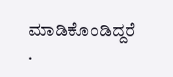ಮಾಡಿಕೊಂಡಿದ್ದರೆ .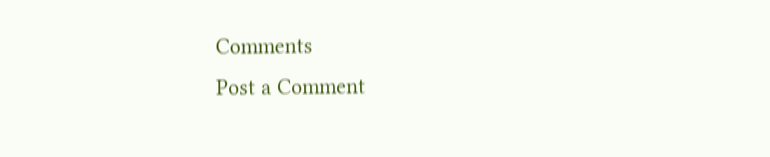Comments
Post a Comment